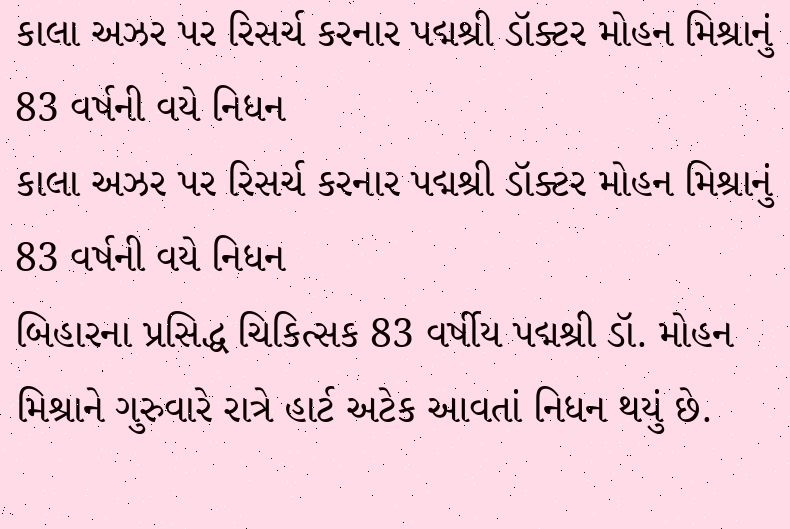કાલા અઝર પર રિસર્ચ કરનાર પદ્મશ્રી ડૉક્ટર મોહન મિશ્રાનું 83 વર્ષની વયે નિધન
કાલા અઝર પર રિસર્ચ કરનાર પદ્મશ્રી ડૉક્ટર મોહન મિશ્રાનું 83 વર્ષની વયે નિધન
બિહારના પ્રસિદ્ધ ચિકિત્સક 83 વર્ષીય પદ્મશ્રી ડૉ. મોહન મિશ્રાને ગુરુવારે રાત્રે હાર્ટ અટેક આવતાં નિધન થયું છે.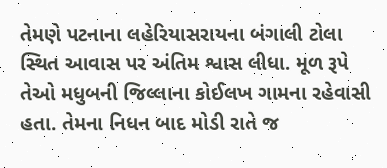તેમણે પટનાના લહેરિયાસરાયના બંગાલી ટોલા સ્થિત આવાસ પર અંતિમ શ્વાસ લીધા. મૂળ રૂપે તેઓ મધુબની જિલ્લાના કોઈલખ ગામના રહેવાસી હતા. તેમના નિધન બાદ મોડી રાતે જ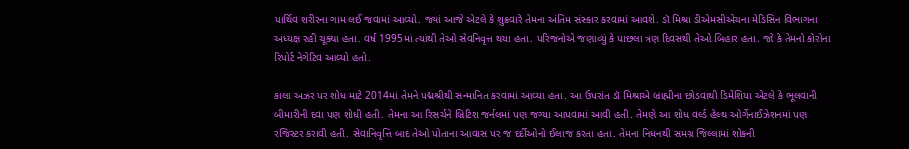પાર્થિવ શરીરના ગામ લઈ જવામાં આવ્યો. જ્યાં આજે એટલે કે શુક્રવારે તેમના અંતિમ સંસ્કાર કરવામાં આવશે. ડૉ મિશ્રા ડીએમસીએચના મેડિસિન વિભાગના અધ્યક્ષ રહી ચૂક્યા હતા. વર્ષ 1995માં ત્યાંથી તેઓ સેવનિવૃત્ત થયા હતા. પરિજનોએ જણાવ્યું કે પાછલા ત્રણ દિવસથી તેઓ બિહાર હતા. જો કે તેમનો કોરોના રિપોર્ટ નેગેટિવ આવ્યો હતો.

કાલા અઝર પર શોધ માટે 2014માં તેમને પદ્મશ્રીથી સન્માનિત કરવામાં આવ્યા હતા. આ ઉપરાંત ડૉ મિશ્રાએ બ્રાહ્મીના છોડવાથી ડિમેંશિયા એટલે કે ભૂલવાની બીમારીની દવા પણ શોધી હતી. તેમના આ રિસર્ચને બ્રિટિશ જર્નલમાં પણ જગ્યા આપવામાં આવી હતી. તેમણે આ શોધ વર્લ્ડ હેલ્થ ઓર્ગેનાઈઝેશનમાં પણ રજિસ્ટર કરાવી હતી. સેવાનિવૃત્તિ બાદ તેઓ પોતાના આવાસ પર જ દર્દીઓનો ઈલાજ કરતા હતા. તેમના નિધનથી સમગ્ર જિલ્લામાં શોકની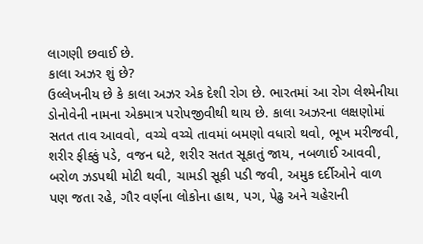લાગણી છવાઈ છે.
કાલા અઝર શું છે?
ઉલ્લેખનીય છે કે કાલા અઝર એક દેશી રોગ છે. ભારતમાં આ રોગ લેશ્મેનીયા ડોનોવેની નામના એકમાત્ર પરોપજીવીથી થાય છે. કાલા અઝરના લક્ષણોમાં સતત તાવ આવવો, વચ્ચે વચ્ચે તાવમાં બમણો વધારો થવો, ભૂખ મરીજવી, શરીર ફીક્કું પડે, વજન ઘટે, શરીર સતત સૂકાતું જાય, નબળાઈ આવવી, બરોળ ઝડપથી મોટી થવી, ચામડી સૂકી પડી જવી, અમુક દર્દીઓને વાળ પણ જતા રહે, ગૌર વર્ણના લોકોના હાથ, પગ, પેઢુ અને ચહેરાની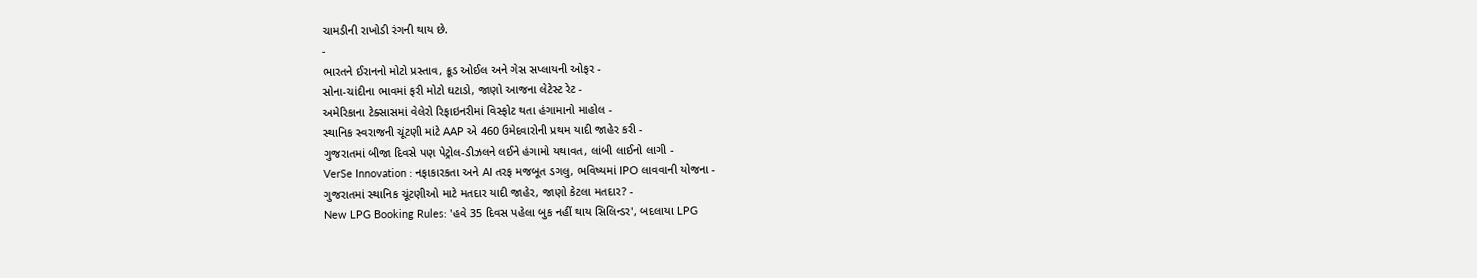ચામડીની રાખોડી રંગની થાય છે.
-
ભારતને ઈરાનનો મોટો પ્રસ્તાવ, ક્રૂડ ઓઈલ અને ગેસ સપ્લાયની ઓફર -
સોના-ચાંદીના ભાવમાં ફરી મોટો ઘટાડો, જાણો આજના લેટેસ્ટ રેટ -
અમેરિકાના ટેક્સાસમાં વેલેરો રિફાઇનરીમાં વિસ્ફોટ થતા હંગામાનો માહોલ -
સ્થાનિક સ્વરાજની ચૂંટણી માંટે AAP એ 460 ઉમેદવારોની પ્રથમ યાદી જાહેર કરી -
ગુજરાતમાં બીજા દિવસે પણ પેટ્રોલ-ડીઝલને લઈને હંગામો યથાવત, લાંબી લાઈનો લાગી -
VerSe Innovation : નફાકારકતા અને AI તરફ મજબૂત ડગલુ, ભવિષ્યમાં IPO લાવવાની યોજના -
ગુજરાતમાં સ્થાનિક ચૂંટણીઓ માટે મતદાર યાદી જાહેર, જાણો કેટલા મતદાર? -
New LPG Booking Rules: 'હવે 35 દિવસ પહેલા બુક નહીં થાય સિલિન્ડર', બદલાયા LPG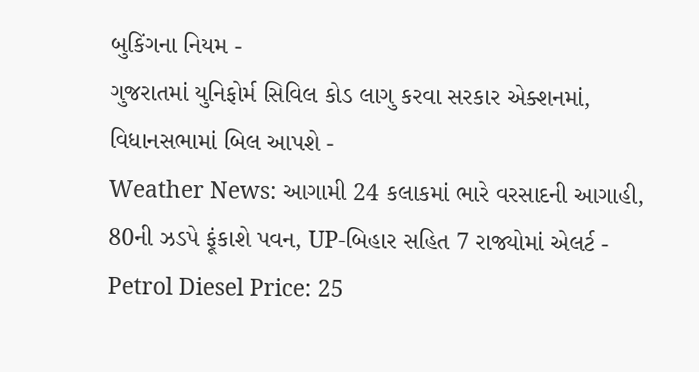બુકિંગના નિયમ -
ગુજરાતમાં યુનિફોર્મ સિવિલ કોડ લાગુ કરવા સરકાર એક્શનમાં, વિધાનસભામાં બિલ આપશે -
Weather News: આગામી 24 કલાકમાં ભારે વરસાદની આગાહી, 80ની ઝડપે ફૂંકાશે પવન, UP-બિહાર સહિત 7 રાજ્યોમાં એલર્ટ -
Petrol Diesel Price: 25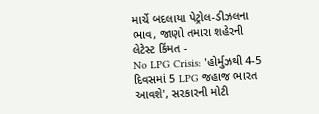માર્ચે બદલાયા પેટ્રોલ-ડીઝલના ભાવ, જાણો તમારા શહેરની લેટેસ્ટ કિંમત -
No LPG Crisis: 'હોર્મુઝથી 4-5 દિવસમાં 5 LPG જહાજ ભારત આવશે', સરકારની મોટી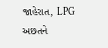જાહેરાત, LPG અછતને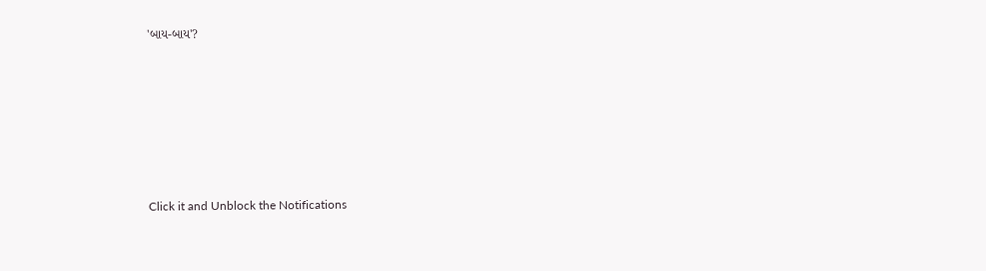'બાય-બાય'?








Click it and Unblock the Notifications